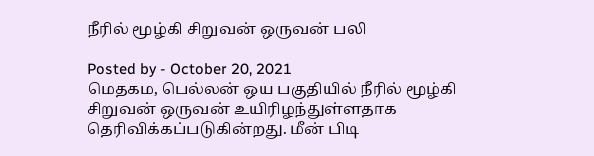நீரில் மூழ்கி சிறுவன் ஒருவன் பலி

Posted by - October 20, 2021
மெதகம, பெல்லன் ஒய பகுதியில் நீரில் மூழ்கி சிறுவன் ஒருவன் உயிரிழந்துள்ளதாக தெரிவிக்கப்படுகின்றது. மீன் பிடி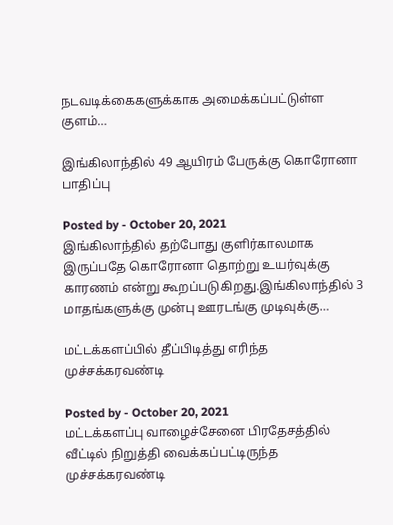நடவடிக்கைகளுக்காக அமைக்கப்பட்டுள்ள குளம்…

இங்கிலாந்தில் 49 ஆயிரம் பேருக்கு கொரோனா பாதிப்பு

Posted by - October 20, 2021
இங்கிலாந்தில் தற்போது குளிர்காலமாக இருப்பதே கொரோனா தொற்று உயர்வுக்கு காரணம் என்று கூறப்படுகிறது.இங்கிலாந்தில் 3 மாதங்களுக்கு முன்பு ஊரடங்கு முடிவுக்கு…

மட்டக்களப்பில் தீப்பிடித்து எரிந்த முச்சக்கரவண்டி

Posted by - October 20, 2021
மட்டக்களப்பு வாழைச்சேனை பிரதேசத்தில் வீட்டில் நிறுத்தி வைக்கப்பட்டிருந்த முச்சக்கரவண்டி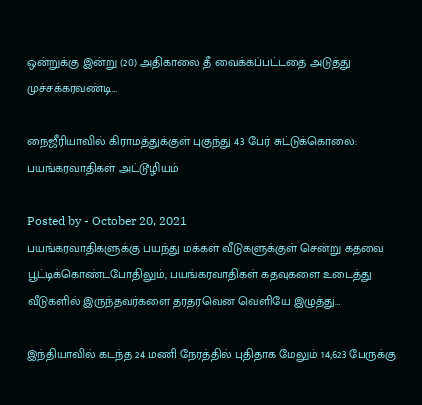ஒன்றுக்கு இன்று (20) அதிகாலை தீ வைக்கப்பட்டதை அடுத்து முச்சக்கரவண்டி…

நைஜீரியாவில் கிராமத்துக்குள் புகுந்து 43 பேர் சுட்டுக்கொலை: பயங்கரவாதிகள் அட்டூழியம்

Posted by - October 20, 2021
பயங்கரவாதிகளுக்கு பயந்து மக்கள் வீடுகளுக்குள் சென்று கதவை பூட்டிக்கொண்டபோதிலும், பயங்கரவாதிகள் கதவுகளை உடைத்து வீடுகளில் இருந்தவர்களை தரதரவென வெளியே இழுத்து…

இந்தியாவில் கடந்த 24 மணி நேரத்தில் புதிதாக மேலும் 14,623 பேருக்கு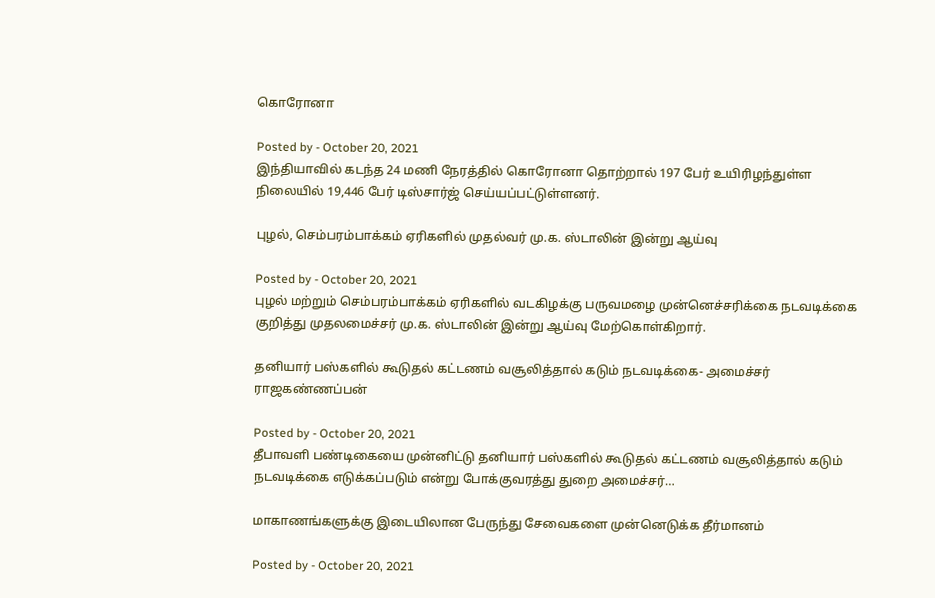கொரோனா

Posted by - October 20, 2021
இந்தியாவில் கடந்த 24 மணி நேரத்தில் கொரோனா தொற்றால் 197 பேர் உயிரிழந்துள்ள நிலையில் 19,446 பேர் டிஸ்சார்ஜ் செய்யப்பட்டுள்ளனர்.

புழல், செம்பரம்பாக்கம் ஏரிகளில் முதல்வர் மு.க. ஸ்டாலின் இன்று ஆய்வு

Posted by - October 20, 2021
புழல் மற்றும் செம்பரம்பாக்கம் ஏரிகளில் வடகிழக்கு பருவமழை முன்னெச்சரிக்கை நடவடிக்கை குறித்து முதலமைச்சர் மு.க. ஸ்டாலின் இன்று ஆய்வு மேற்கொள்கிறார்.

தனியார் பஸ்களில் கூடுதல் கட்டணம் வசூலித்தால் கடும் நடவடிக்கை- அமைச்சர் ராஜகண்ணப்பன்

Posted by - October 20, 2021
தீபாவளி பண்டிகையை முன்னிட்டு தனியார் பஸ்களில் கூடுதல் கட்டணம் வசூலித்தால் கடும் நடவடிக்கை எடுக்கப்படும் என்று போக்குவரத்து துறை அமைச்சர்…

மாகாணங்களுக்கு இடையிலான பேருந்து சேவைகளை முன்னெடுக்க தீர்மானம்

Posted by - October 20, 2021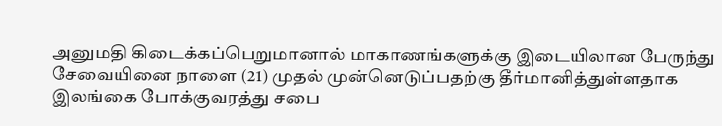அனுமதி கிடைக்கப்பெறுமானால் மாகாணங்களுக்கு இடையிலான பேருந்து சேவையினை நாளை (21) முதல் முன்னெடுப்பதற்கு தீர்மானித்துள்ளதாக இலங்கை போக்குவரத்து சபை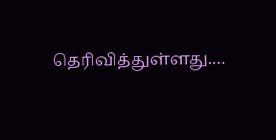தெரிவித்துள்ளது.…